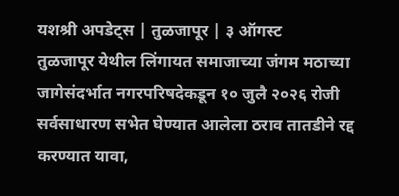यशश्री अपडेट्स | तुळजापूर | ३ ऑगस्ट
तुळजापूर येथील लिंगायत समाजाच्या जंगम मठाच्या जागेसंदर्भात नगरपरिषदेकडून १० जुलै २०२६ रोजी सर्वसाधारण सभेत घेण्यात आलेला ठराव तातडीने रद्द करण्यात यावा,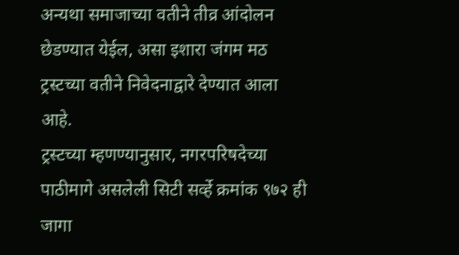अन्यथा समाजाच्या वतीने तीव्र आंदोलन छेडण्यात येईल, असा इशारा जंगम मठ ट्रस्टच्या वतीने निवेदनाद्वारे देण्यात आला आहे.
ट्रस्टच्या म्हणण्यानुसार, नगरपरिषदेच्या पाठीमागे असलेली सिटी सर्व्हे क्रमांक ९७२ ही जागा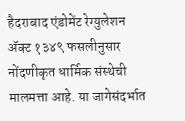हैदराबाद एंडोमेंट रेग्युलेशन ॲक्ट १३४९ फसलीनुसार नोंदणीकृत धार्मिक संस्थेची मालमत्ता आहे. या जागेसंदर्भात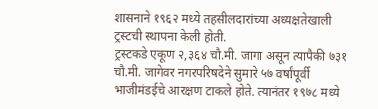शासनाने १९६२ मध्ये तहसीलदारांच्या अध्यक्षतेखाली ट्रस्टची स्थापना केली होती.
ट्रस्टकडे एकूण २,३६४ चौ.मी. जागा असून त्यापैकी ७३१ चौ.मी. जागेवर नगरपरिषदेने सुमारे ५७ वर्षांपूर्वी भाजीमंडईचे आरक्षण टाकले होते. त्यानंतर १९७८ मध्ये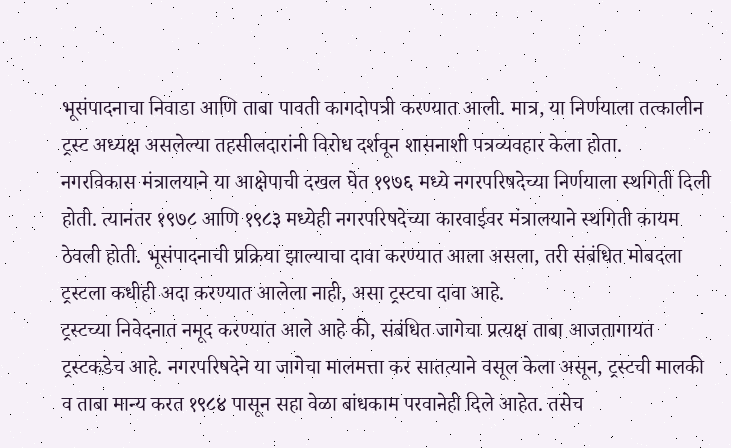भूसंपादनाचा निवाडा आणि ताबा पावती कागदोपत्री करण्यात आली. मात्र, या निर्णयाला तत्कालीन ट्रस्ट अध्यक्ष असलेल्या तहसीलदारांनी विरोध दर्शवून शासनाशी पत्रव्यवहार केला होता.
नगरविकास मंत्रालयाने या आक्षेपाची दखल घेत १९७६ मध्ये नगरपरिषदेच्या निर्णयाला स्थगिती दिली होती. त्यानंतर १९७८ आणि १९८३ मध्येही नगरपरिषदेच्या कारवाईवर मंत्रालयाने स्थगिती कायम ठेवली होती. भूसंपादनाची प्रक्रिया झाल्याचा दावा करण्यात आला असला, तरी संबंधित मोबदला ट्रस्टला कधीही अदा करण्यात आलेला नाही, असा ट्रस्टचा दावा आहे.
ट्रस्टच्या निवेदनात नमूद करण्यात आले आहे की, संबंधित जागेचा प्रत्यक्ष ताबा आजतागायत ट्रस्टकडेच आहे. नगरपरिषदेने या जागेचा मालमत्ता कर सातत्याने वसूल केला असून, ट्रस्टची मालकी व ताबा मान्य करत १९८४ पासून सहा वेळा बांधकाम परवानेही दिले आहेत. तसेच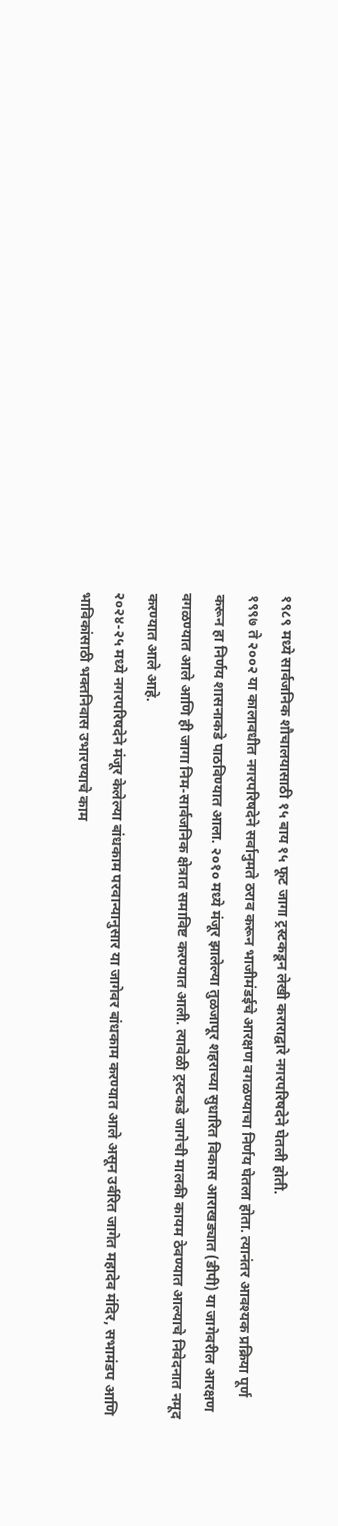१९८९ मध्ये सार्वजनिक शौचालयासाठी १५ बाय १५ फूट जागा ट्रस्टकडून लेखी कराराद्वारे नगरपरिषदेने घेतली होती.
१९९७ ते २००२ या कालावधीत नगरपरिषदेने सर्वानुमते ठराव करून भाजीमंडईचे आरक्षण वगळण्याचा निर्णय घेतला होता. त्यानंतर आवश्यक प्रक्रिया पूर्ण करून हा निर्णय शासनाकडे पाठविण्यात आला. २०१० मध्ये मंजूर झालेल्या तुळजापूर शहराच्या सुधारित विकास आराखड्यात (डीपी) या जागेवरील आरक्षण वगळण्यात आले आणि ही जागा निम-सार्वजनिक क्षेत्रात समाविष्ट करण्यात आली. त्यावेळी ट्रस्टकडे जागेची मालकी कायम ठेवण्यात आल्याचे निवेदनात नमूद करण्यात आले आहे.
२०२४-२५ मध्ये नगरपरिषदेने मंजूर केलेल्या बांधकाम परवान्यानुसार या जागेवर बांधकाम करण्यात आले असून उर्वरित जागेत महादेव मंदिर, सभामंडप आणि भाविकांसाठी भक्तनिवास उभारण्याचे काम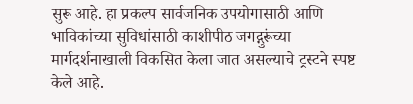सुरू आहे. हा प्रकल्प सार्वजनिक उपयोगासाठी आणि भाविकांच्या सुविधांसाठी काशीपीठ जगद्गुरूंच्या मार्गदर्शनाखाली विकसित केला जात असल्याचे ट्रस्टने स्पष्ट केले आहे.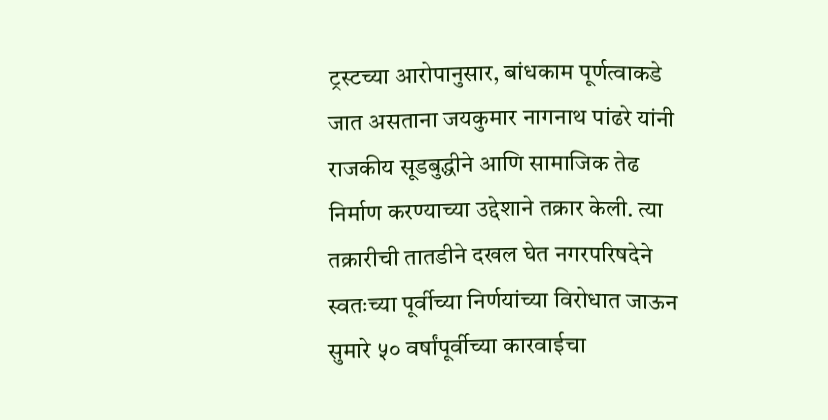ट्रस्टच्या आरोपानुसार, बांधकाम पूर्णत्वाकडे जात असताना जयकुमार नागनाथ पांढरे यांनी राजकीय सूडबुद्धीने आणि सामाजिक तेढ निर्माण करण्याच्या उद्देशाने तक्रार केली. त्या तक्रारीची तातडीने दखल घेत नगरपरिषदेने स्वतःच्या पूर्वीच्या निर्णयांच्या विरोधात जाऊन सुमारे ५० वर्षांपूर्वीच्या कारवाईचा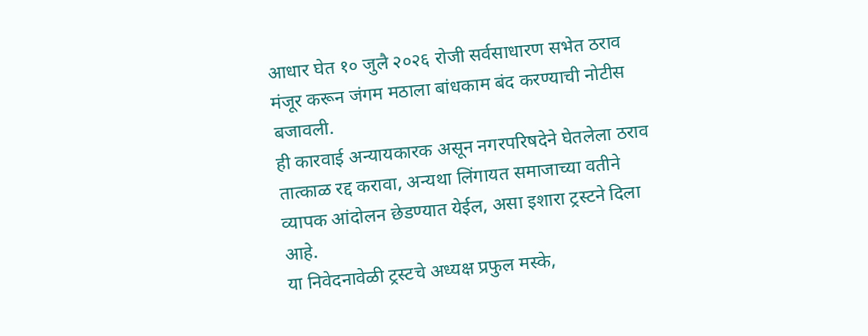आधार घेत १० जुलै २०२६ रोजी सर्वसाधारण सभेत ठराव मंजूर करून जंगम मठाला बांधकाम बंद करण्याची नोटीस बजावली.
ही कारवाई अन्यायकारक असून नगरपरिषदेने घेतलेला ठराव तात्काळ रद्द करावा, अन्यथा लिंगायत समाजाच्या वतीने व्यापक आंदोलन छेडण्यात येईल, असा इशारा ट्रस्टने दिला आहे.
या निवेदनावेळी ट्रस्टचे अध्यक्ष प्रफुल मस्के,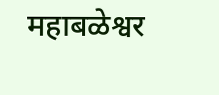महाबळेश्वर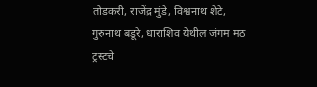तोडकरी, राजेंद्र मुंडे, विश्वनाथ शेटे, गुरुनाथ बडूरे, धाराशिव येथील जंगम मठ ट्रस्टचे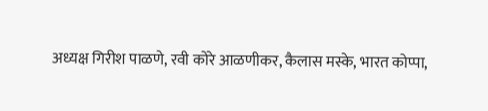अध्यक्ष गिरीश पाळणे, रवी कोरे आळणीकर, कैलास मस्के, भारत कोप्पा,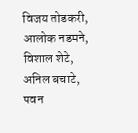विजय तोडकरी, आलोक नडमने, विशाल शेटे, अनिल बचाटे, पवन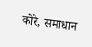कोरे, समाधान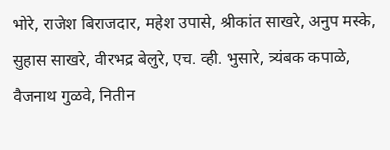भोरे, राजेश बिराजदार, महेश उपासे, श्रीकांत साखरे, अनुप मस्के, सुहास साखरे, वीरभद्र बेलुरे, एच. व्ही. भुसारे, त्र्यंबक कपाळे, वैजनाथ गुळवे, नितीन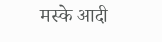मस्के आदी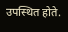उपस्थित होते.